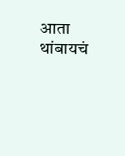आता थांबायचं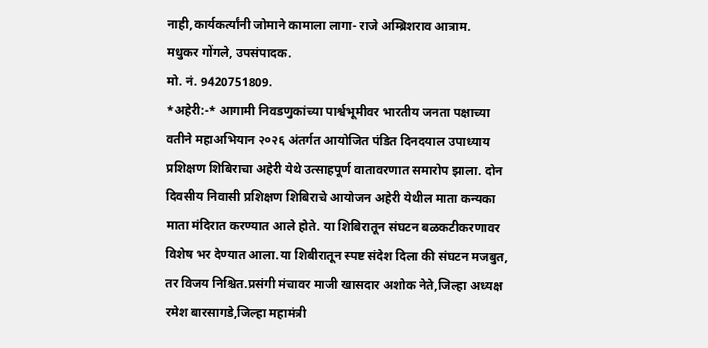नाही,कार्यकर्त्यांनी जोमाने कामाला लागा- राजे अम्ब्रिशराव आत्राम.
मधुकर गोंगले, उपसंपादक.
मो. नं. 9420751809.
*अहेरी:-* आगामी निवडणुकांच्या पार्श्वभूमीवर भारतीय जनता पक्षाच्या वतीने महाअभियान २०२६ अंतर्गत आयोजित पंडित दिनदयाल उपाध्याय प्रशिक्षण शिबिराचा अहेरी येथे उत्साहपूर्ण वातावरणात समारोप झाला. दोन दिवसीय निवासी प्रशिक्षण शिबिराचे आयोजन अहेरी येथील माता कन्यका माता मंदिरात करण्यात आले होते. या शिबिरातून संघटन बळकटीकरणावर विशेष भर देण्यात आला.या शिबीरातून स्पष्ट संदेश दिला की संघटन मजबुत, तर विजय निश्चित.प्रसंगी मंचावर माजी खासदार अशोक नेते,जिल्हा अध्यक्ष रमेश बारसागडे,जिल्हा महामंत्री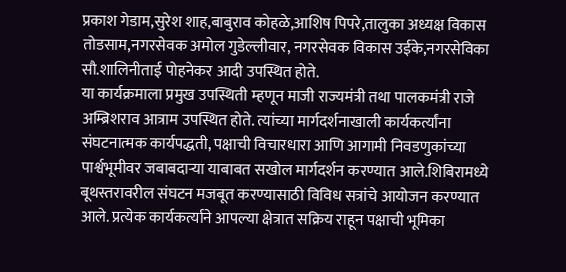प्रकाश गेडाम,सुरेश शाह,बाबुराव कोहळे,आशिष पिपरे,तालुका अध्यक्ष विकास तोडसाम,नगरसेवक अमोल गुडेल्लीवार, नगरसेवक विकास उईके,नगरसेविका सौ.शालिनीताई पोहनेकर आदी उपस्थित होते.
या कार्यक्रमाला प्रमुख उपस्थिती म्हणून माजी राज्यमंत्री तथा पालकमंत्री राजे अम्ब्रिशराव आत्राम उपस्थित होते. त्यांच्या मार्गदर्शनाखाली कार्यकर्त्यांना संघटनात्मक कार्यपद्धती, पक्षाची विचारधारा आणि आगामी निवडणुकांच्या पार्श्वभूमीवर जबाबदाऱ्या याबाबत सखोल मार्गदर्शन करण्यात आले.शिबिरामध्ये बूथस्तरावरील संघटन मजबूत करण्यासाठी विविध सत्रांचे आयोजन करण्यात आले. प्रत्येक कार्यकर्त्याने आपल्या क्षेत्रात सक्रिय राहून पक्षाची भूमिका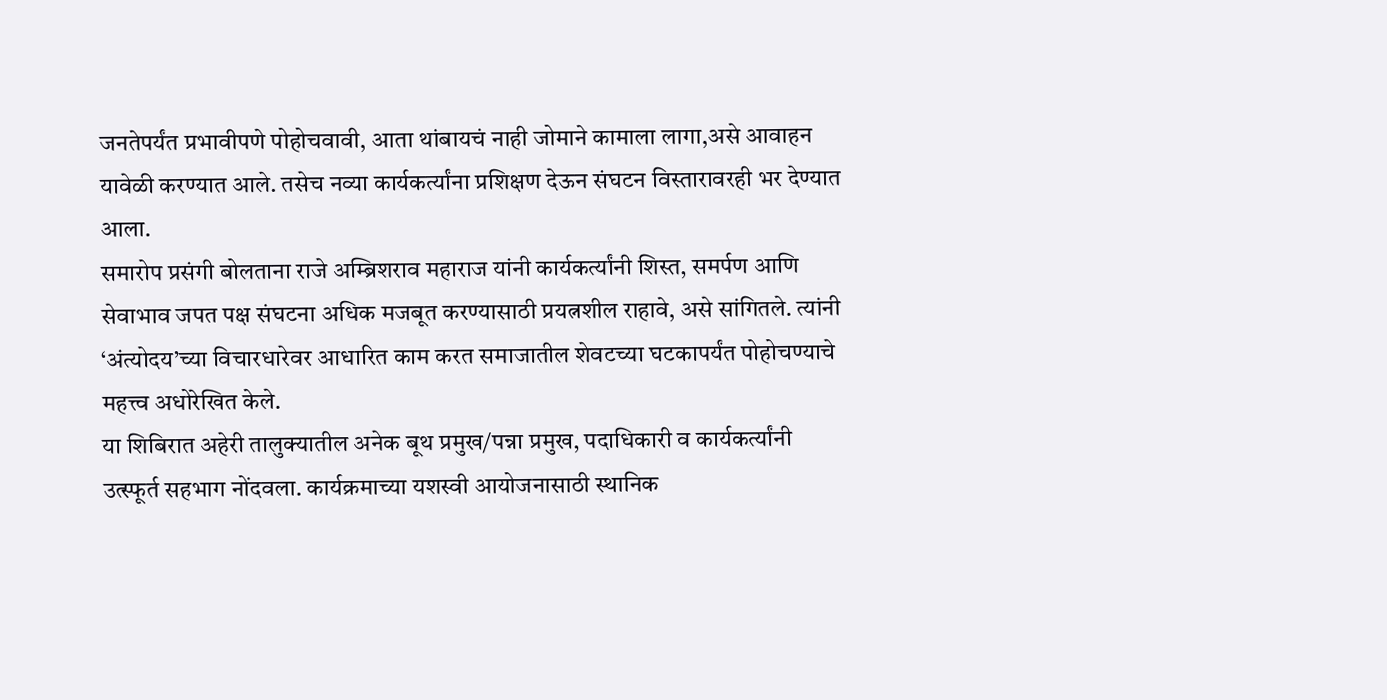जनतेपर्यंत प्रभावीपणे पोहोचवावी, आता थांबायचं नाही जोमाने कामाला लागा,असे आवाहन यावेळी करण्यात आले. तसेच नव्या कार्यकर्त्यांना प्रशिक्षण देऊन संघटन विस्तारावरही भर देण्यात आला.
समारोप प्रसंगी बोलताना राजे अम्ब्रिशराव महाराज यांनी कार्यकर्त्यांनी शिस्त, समर्पण आणि सेवाभाव जपत पक्ष संघटना अधिक मजबूत करण्यासाठी प्रयत्नशील राहावे, असे सांगितले. त्यांनी ‘अंत्योदय’च्या विचारधारेवर आधारित काम करत समाजातील शेवटच्या घटकापर्यंत पोहोचण्याचे महत्त्व अधोरेखित केले.
या शिबिरात अहेरी तालुक्यातील अनेक बूथ प्रमुख/पन्ना प्रमुख, पदाधिकारी व कार्यकर्त्यांनी उत्स्फूर्त सहभाग नोंदवला. कार्यक्रमाच्या यशस्वी आयोजनासाठी स्थानिक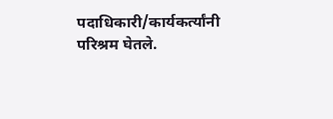पदाधिकारी/कार्यकर्त्यांनी परिश्रम घेतले.